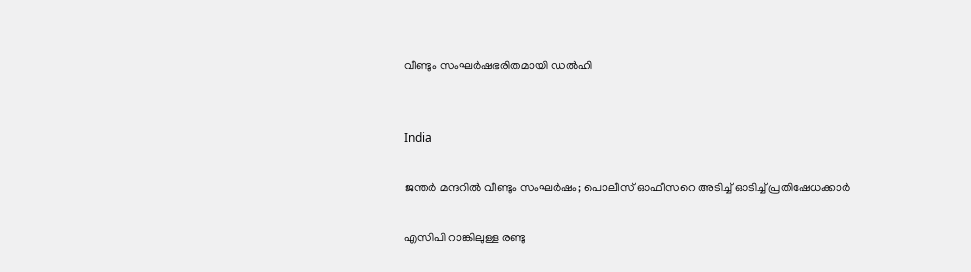വീണ്ടും സംഘർഷഭരിതമായി ഡൽഹി


India

ജന്തർ മന്ദറിൽ വീണ്ടും സംഘർഷം; പൊലീസ് ഓഫീസറെ അടിച്ച് ഓടിച്ച് പ്രതിഷേധക്കാർ

എസിപി റാങ്കിലുള്ള രണ്ടു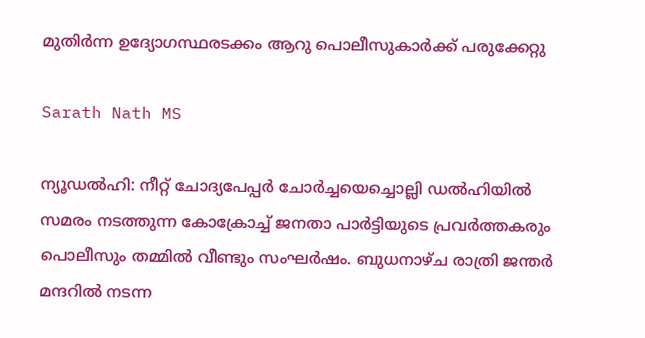മുതിർന്ന ഉദ്യോഗസ്ഥരടക്കം ആറു പൊലീസുകാർക്ക് പരുക്കേറ്റു

Sarath Nath MS

ന്യൂഡൽഹി: നീറ്റ് ചോദ്യപേപ്പർ ചോർച്ചയെച്ചൊല്ലി ഡൽഹിയിൽ സമരം നടത്തുന്ന കോക്രോച്ച് ജനതാ പാർട്ടിയുടെ പ്രവർത്തകരും പൊലീസും തമ്മിൽ വീണ്ടും സംഘർഷം. ബുധനാഴ്ച രാത്രി ജന്തർ മന്ദറിൽ നടന്ന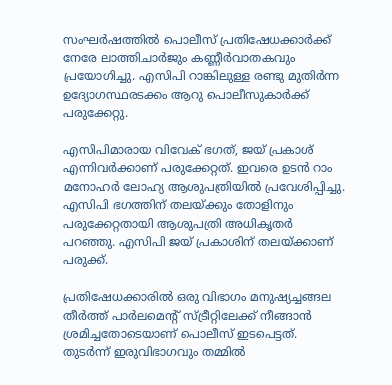സംഘർഷത്തിൽ പൊലീസ് പ്രതിഷേധക്കാർക്ക് നേരേ ലാത്തിചാർജും കണ്ണീർവാതകവും പ്രയോഗിച്ചു. എസിപി റാങ്കിലുള്ള രണ്ടു മുതിർന്ന ഉദ്യോഗസ്ഥരടക്കം ആറു പൊലീസുകാർക്ക് പരുക്കേറ്റു.

എസിപിമാരായ വിവേക് ഭഗത്, ജയ് പ്രകാശ് എന്നിവർക്കാണ് പരുക്കേറ്റത്. ഇവരെ ഉടൻ റാം മനോഹർ ലോഹ്യ ആശുപത്രിയിൽ പ്രവേശിപ്പിച്ചു. എസിപി ഭഗത്തിന് തലയ്ക്കും തോളിനും പരുക്കേറ്റതായി ആശുപത്രി അധികൃതർ പറഞ്ഞു. എസിപി ജയ് പ്രകാശിന് തലയ്ക്കാണ് പരുക്ക്.

പ്രതിഷേധക്കാരിൽ ഒരു വിഭാഗം മനുഷ്യച്ചങ്ങല തീർത്ത് പാർലമെന്‍റ് സ്ട്രീറ്റിലേക്ക് നീങ്ങാൻ ശ്രമിച്ചതോടെയാണ് പൊലീസ് ഇടപെട്ടത്. തുടർന്ന് ഇരുവിഭാഗവും തമ്മിൽ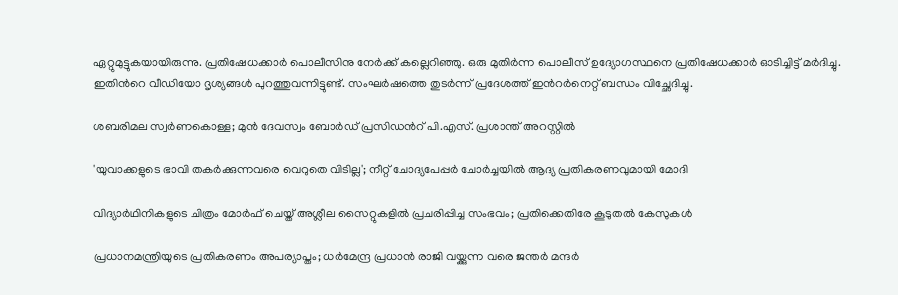ഏറ്റുമുട്ടുകയായിരുന്നു. പ്രതിഷേധക്കാർ പൊലീസിനു നേർക്ക് കല്ലെറിഞ്ഞു. ഒരു മുതിർന്ന പൊലീസ് ഉദ്യോഗസ്ഥനെ പ്രതിഷേധക്കാർ ഓടിച്ചിട്ട് മർദിച്ചു. ഇതിന്‍റെ വീഡിയോ ദൃശ്യങ്ങൾ പുറത്തുവന്നിട്ടുണ്ട്. സംഘർഷത്തെ തുടർന്ന് പ്രദേശത്ത് ഇന്‍റർനെറ്റ് ബന്ധം വിച്ഛേദിച്ചു.

ശബരിമല സ്വർണകൊള്ള; മുൻ ദേവസ്വം ബോർഡ് പ്രസിഡന്‍റ് പി.എസ്. പ്രശാന്ത് അറസ്റ്റിൽ

'യുവാക്കളുടെ ഭാവി തകർക്കുന്നവരെ വെറുതെ വിടില്ല'; നീറ്റ് ചോദ‍്യപേപ്പർ ചോർച്ചയിൽ ആദ‍്യ പ്രതികരണവുമായി മോദി

വിദ‍്യാർഥിനികളുടെ ചിത്രം മോർഫ് ചെയ്ത് അശ്ലീല സൈറ്റുകളിൽ പ്രചരിപ്പിച്ച സംഭവം; പ്രതിക്കെതിരേ കൂടുതൽ കേസുകൾ

പ്രധാനമന്ത്രിയുടെ പ്രതികരണം അപര്യാപ്തം; ധർമേന്ദ്ര പ്രധാൻ രാജി വയ്ക്കുന്ന വരെ ജന്തർ മന്ദർ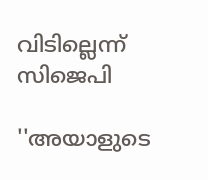വിടില്ലെന്ന് സിജെപി

''അയാളുടെ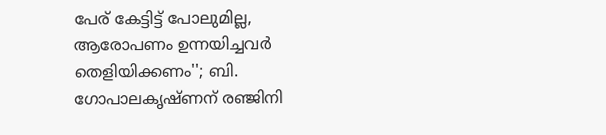പേര് കേട്ടിട്ട് പോലുമില്ല, ആരോപണം ഉന്നയിച്ചവർ തെളിയിക്കണം''; ബി. ഗോപാലകൃഷ്ണന് രഞ്ജിനി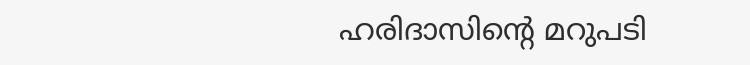ഹരിദാസിന്‍റെ മറുപടി